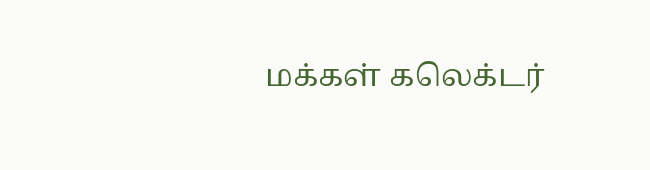மக்கள் கலெக்டர்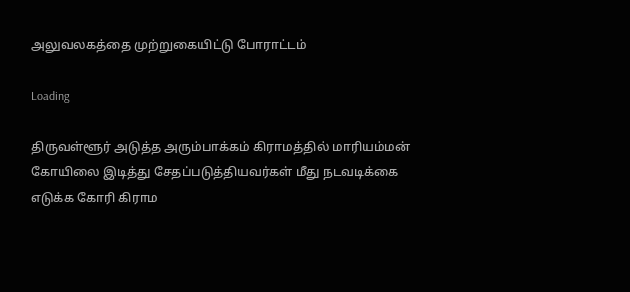அலுவலகத்தை முற்றுகையிட்டு போராட்டம்

Loading

திருவள்ளூர் அடுத்த அரும்பாக்கம் கிராமத்தில் மாரியம்மன் கோயிலை இடித்து சேதப்படுத்தியவர்கள் மீது நடவடிக்கை எடுக்க கோரி கிராம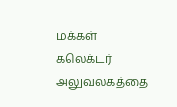மக்கள் கலெக்டர் அலுவலகத்தை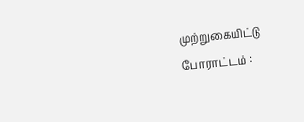முற்றுகையிட்டு போராட்டம் :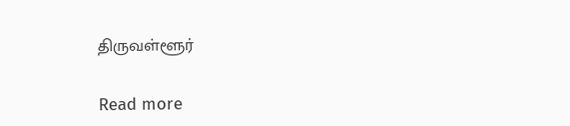திருவள்ளூர்

Read more